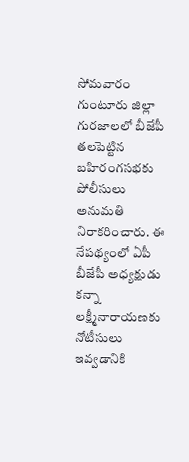సోమవారం గుంటూరు జిల్లా గురజాలలో బీజేపీ తలపెట్టిన బహిరంగసభకు పోలీసులు అనుమతి నిరాకరించారు. ఈ నేపథ్యంలో ఏపీ బీజేపీ అధ్యక్షుడు కన్నా లక్ష్మీనారాయణకు నోటీసులు ఇవ్వడానికి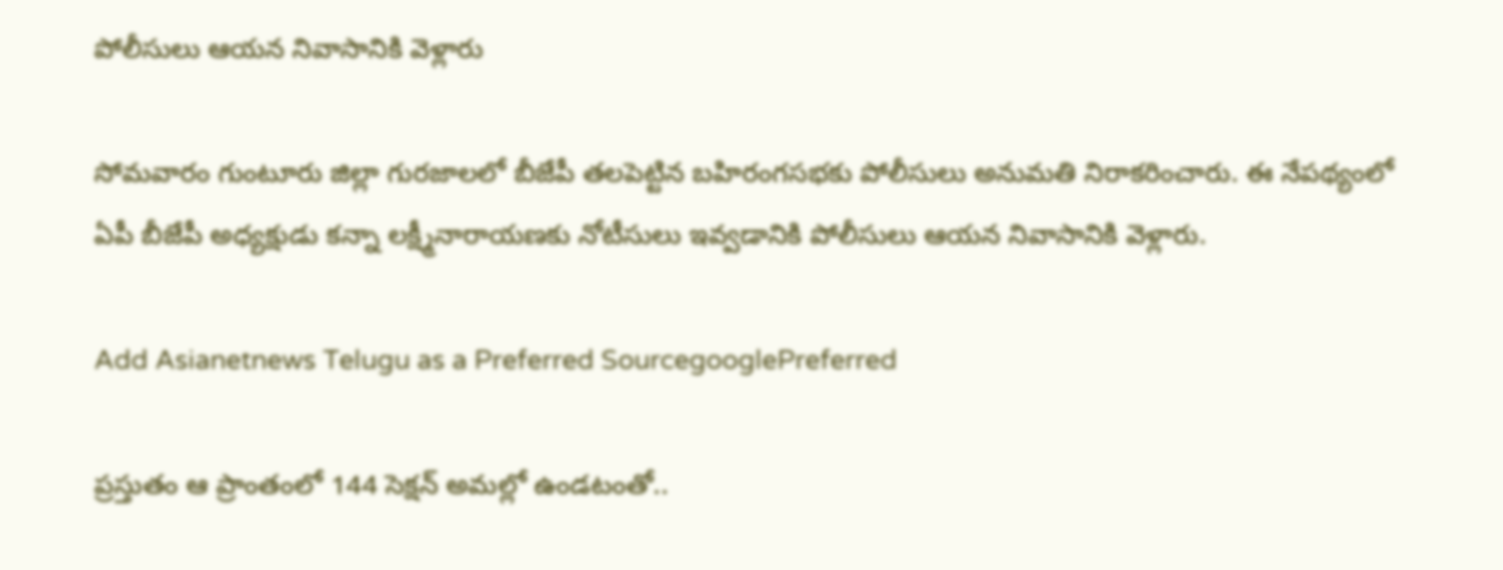పోలీసులు ఆయన నివాసానికి వెళ్లారు

సోమవారం గుంటూరు జిల్లా గురజాలలో బీజేపీ తలపెట్టిన బహిరంగసభకు పోలీసులు అనుమతి నిరాకరించారు. ఈ నేపథ్యంలో ఏపీ బీజేపీ అధ్యక్షుడు కన్నా లక్ష్మీనారాయణకు నోటీసులు ఇవ్వడానికి పోలీసులు ఆయన నివాసానికి వెళ్లారు.

Add Asianetnews Telugu as a Preferred SourcegooglePreferred

ప్రస్తుతం ఆ ప్రాంతంలో 144 సెక్షన్ అమల్లో ఉండటంతో..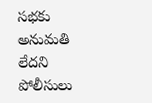సభకు అనుమతి లేదని పోలీసులు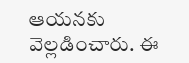ఆయనకు వెల్లడించారు. ఈ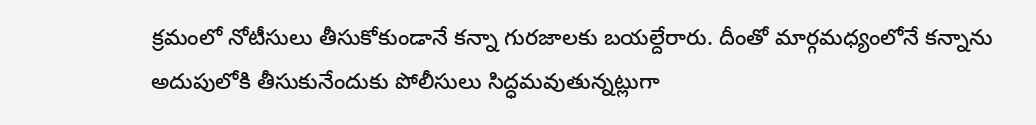క్రమంలో నోటీసులు తీసుకోకుండానే కన్నా గురజాలకు బయల్దేరారు. దీంతో మార్గమధ్యంలోనే కన్నాను అదుపులోకి తీసుకునేందుకు పోలీసులు సిద్ధమవుతున్నట్లుగా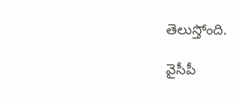తెలుస్తోంది.

వైసీపీ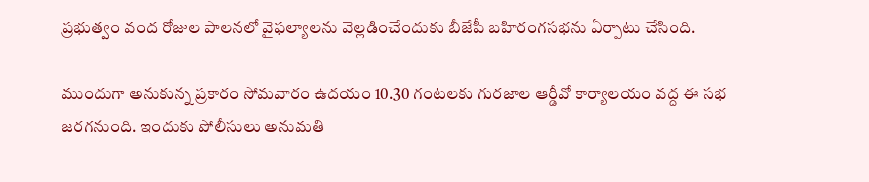ప్రభుత్వం వంద రోజుల పాలనలో వైఫల్యాలను వెల్లడించేందుకు బీజేపీ బహిరంగసభను ఏర్పాటు చేసింది.

ముందుగా అనుకున్న ప్రకారం సోమవారం ఉదయం 10.30 గంటలకు గురజాల ఆర్డీవో కార్యాలయం వద్ద ఈ సభ జరగనుంది. ఇందుకు పోలీసులు అనుమతి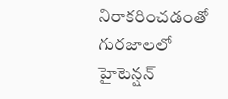నిరాకరించడంతో గురజాలలో హైటెన్షన్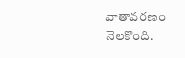వాతావరణం నెలకొంది.